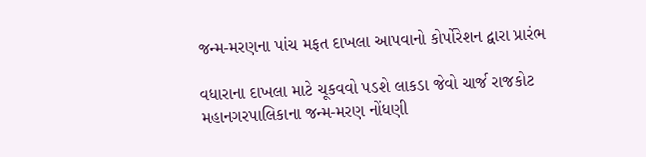જન્મ-મરણના પાંચ મફત દાખલા આપવાનો કોર્પોરેશન દ્વારા પ્રારંભ

વધારાના દાખલા માટે ચૂકવવો પડશે લાકડા જેવો ચાર્જ રાજકોટ મહાનગરપાલિકાના જન્મ-મરણ નોંધણી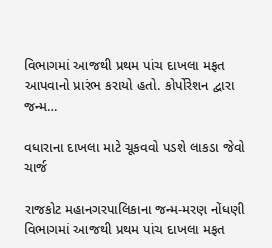વિભાગમાં આજથી પ્રથમ પાંચ દાખલા મફત આપવાનો પ્રારંભ કરાયો હતો. કોર્પોરેશન દ્વારા જન્મ…

વધારાના દાખલા માટે ચૂકવવો પડશે લાકડા જેવો ચાર્જ

રાજકોટ મહાનગરપાલિકાના જન્મ-મરણ નોંધણી વિભાગમાં આજથી પ્રથમ પાંચ દાખલા મફત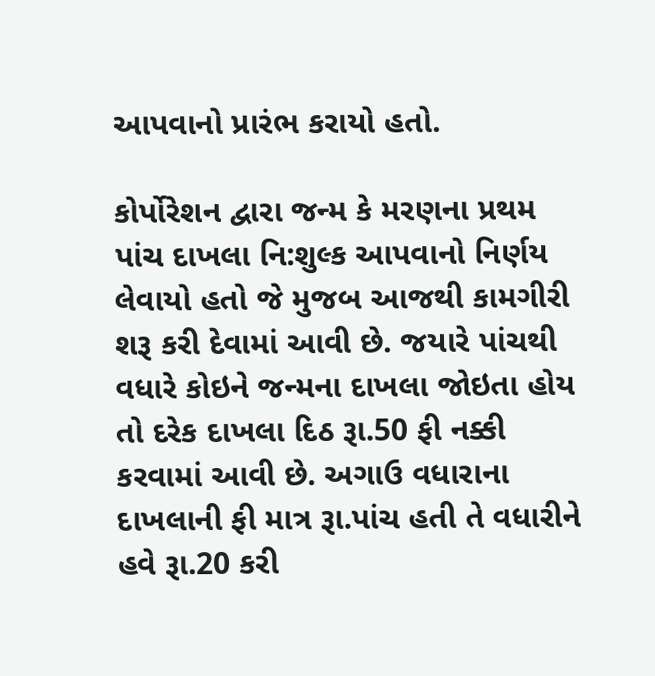આપવાનો પ્રારંભ કરાયો હતો.

કોર્પોરેશન દ્વારા જન્મ કે મરણના પ્રથમ પાંચ દાખલા નિ:શુલ્ક આપવાનો નિર્ણય લેવાયો હતો જે મુજબ આજથી કામગીરી શરૂ કરી દેવામાં આવી છે. જયારે પાંચથી વધારે કોઇને જન્મના દાખલા જોઇતા હોય તો દરેક દાખલા દિઠ રૂા.50 ફી નક્કી કરવામાં આવી છે. અગાઉ વધારાના દાખલાની ફી માત્ર રૂા.પાંચ હતી તે વધારીને હવે રૂા.20 કરી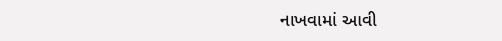નાખવામાં આવી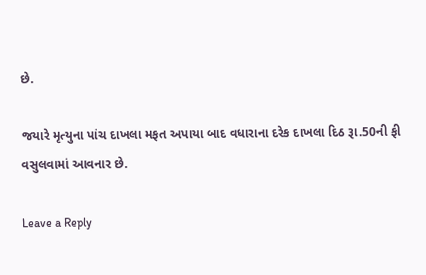છે.

જયારે મૃત્યુના પાંચ દાખલા મફત અપાયા બાદ વધારાના દરેક દાખલા દિઠ રૂા.50ની ફી વસુલવામાં આવનાર છે.

Leave a Reply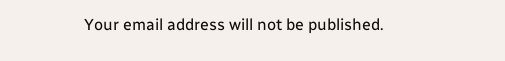Your email address will not be published.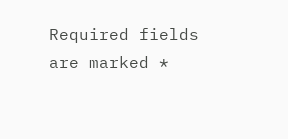Required fields are marked *